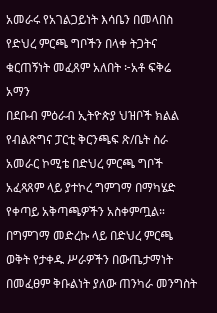አመራሩ የአገልጋይነት እሳቤን በመላበስ የድህረ ምርጫ ግቦችን በላቀ ትጋትና ቁርጠኝነት መፈጸም አለበት ፦አቶ ፍቅሬ አማን
በደቡብ ምዕራብ ኢትዮጵያ ህዝቦች ክልል የብልጽግና ፓርቲ ቅርንጫፍ ጽ/ቤት ስራ አመራር ኮሚቴ በድህረ ምርጫ ግቦች አፈጻጸም ላይ ያተኮረ ግምገማ በማካሄድ የቀጣይ አቅጣጫዎችን አስቀምጧል።
በግምገማ መድረኩ ላይ በድህረ ምርጫ ወቅት የታቀዱ ሥራዎችን በውጤታማነት በመፈፀም ቅቡልነት ያለው ጠንካራ መንግስት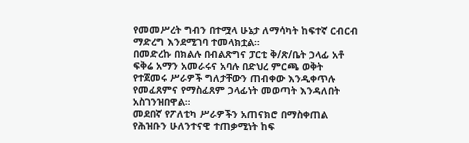የመመሥረት ግብን በተሟላ ሁኔታ ለማሳካት ከፍተኛ ርብርብ ማድረግ እንደሚገባ ተመላክቷል።
በመድረኩ በክልሉ በብልጽግና ፓርቲ ቅ/ጽ/ቤት ኃላፊ አቶ ፍቅሬ አማን አመራሩና አባሉ በድህረ ምርጫ ወቅት የተጀመሩ ሥራዎች ግለታቸውን ጠብቀው እንዲቀጥሉ የመፈጸምና የማስፈጸም ኃላፊነት መወጣት እንዳለበት አስገንዝበዋል።
መደበኛ የፖለቲካ ሥራዎችን አጠናክሮ በማስቀጠል የሕዝቡን ሁለንተናዊ ተጠቃሚነት ከፍ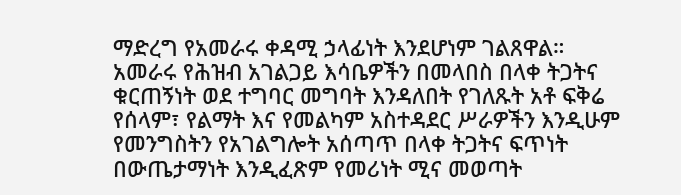ማድረግ የአመራሩ ቀዳሚ ኃላፊነት እንደሆነም ገልጸዋል።
አመራሩ የሕዝብ አገልጋይ እሳቤዎችን በመላበስ በላቀ ትጋትና ቁርጠኝነት ወደ ተግባር መግባት እንዳለበት የገለጹት አቶ ፍቅሬ የሰላም፣ የልማት እና የመልካም አስተዳደር ሥራዎችን እንዲሁም የመንግስትን የአገልግሎት አሰጣጥ በላቀ ትጋትና ፍጥነት በውጤታማነት እንዲፈጽም የመሪነት ሚና መወጣት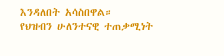እንዳለበት አሳስበዋል።
የህዝብን ሁለንተናዊ ተጠቃሚነት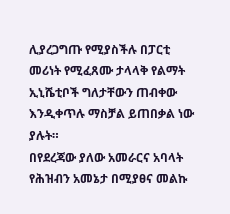ሊያረጋግጡ የሚያስችሉ በፓርቲ መሪነት የሚፈጸሙ ታላላቅ የልማት ኢኒሼቲቦች ግለታቸውን ጠብቀው እንዲቀጥሉ ማስቻል ይጠበቃል ነው ያሉት።
በየደረጃው ያለው አመራርና አባላት የሕዝብን አመኔታ በሚያፀና መልኩ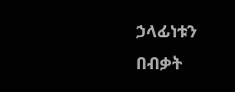ኃላፊነቱን በብቃት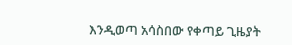እንዲወጣ አሳስበው የቀጣይ ጊዜያት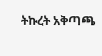ትኩረት አቅጣጫ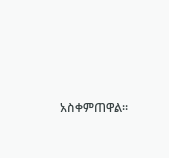አስቀምጠዋል።